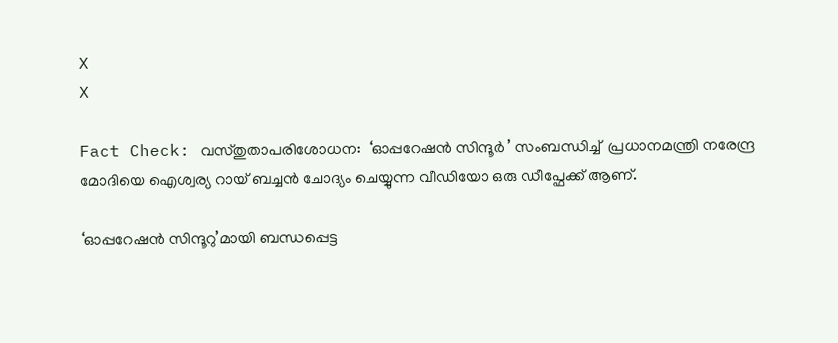X
X

Fact Check: വസ്തുതാപരിശോധന:  ‘ഓപ്പറേഷൻ സിന്ദൂർ ’ സംബന്ധിച്ച്  പ്രധാനമന്ത്രി നരേന്ദ്ര മോദിയെ ഐശ്വര്യ റായ് ബച്ചൻ ചോദ്യം ചെയ്യുന്ന വീഡിയോ ഒരു ഡീപ്ഫേക്ക് ആണ്.

‘ഓപ്പറേഷൻ സിന്ദൂറു’മായി ബന്ധപ്പെട്ട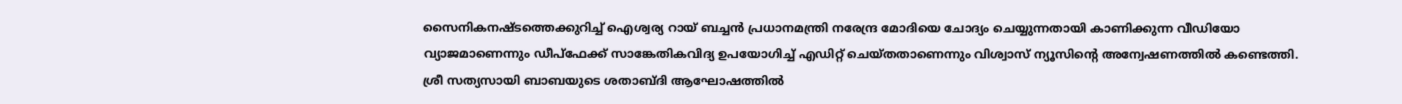സൈനികനഷ്ടത്തെക്കുറിച്ച് ഐശ്വര്യ റായ് ബച്ചൻ പ്രധാനമന്ത്രി നരേന്ദ്ര മോദിയെ ചോദ്യം ചെയ്യുന്നതായി കാണിക്കുന്ന വീഡിയോ വ്യാജമാണെന്നും ഡീപ്ഫേക്ക് സാങ്കേതികവിദ്യ ഉപയോഗിച്ച് എഡിറ്റ് ചെയ്തതാണെന്നും വിശ്വാസ് ന്യൂസിൻ്റെ അന്വേഷണത്തിൽ കണ്ടെത്തി. ശ്രീ സത്യസായി ബാബയുടെ ശതാബ്ദി ആഘോഷത്തിൽ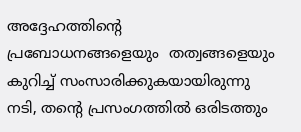അദ്ദേഹത്തിൻ്റെ പ്രബോധനങ്ങളെയും  തത്വങ്ങളെയും കുറിച്ച് സംസാരിക്കുകയായിരുന്നു നടി, തൻ്റെ പ്രസംഗത്തിൽ ഒരിടത്തും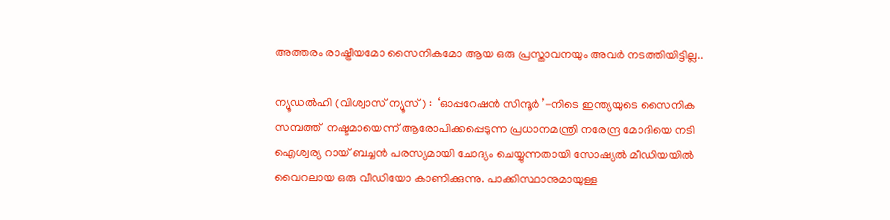അത്തരം രാഷ്ട്രീയമോ സൈനികമോ ആയ ഒരു പ്രസ്താവനയും അവർ നടത്തിയിട്ടില്ല..

ന്യൂഡൽഹി (വിശ്വാസ് ന്യൂസ്) :  ‘ഓപ്പറേഷൻ സിന്ദൂർ ’-നിടെ ഇന്ത്യയുടെ സൈനിക സമ്പത്ത്  നഷ്ടമായെന്ന് ആരോപിക്കപ്പെടുന്ന പ്രധാനമന്ത്രി നരേന്ദ്ര മോദിയെ നടി ഐശ്വര്യ റായ് ബച്ചൻ പരസ്യമായി ചോദ്യം ചെയ്യുന്നതായി സോഷ്യൽ മീഡിയയിൽ വൈറലായ ഒരു വീഡിയോ കാണിക്കുന്നു. പാക്കിസ്ഥാനുമായുള്ള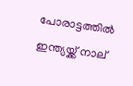പോരാട്ടത്തിൽ ഇന്ത്യയ്ക്ക് നാല്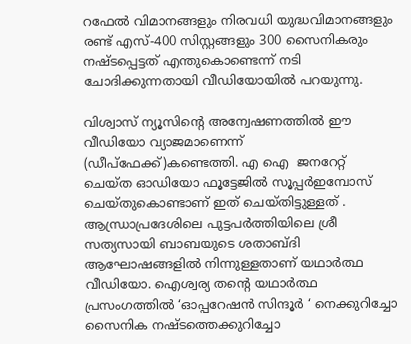റഫേൽ വിമാനങ്ങളും നിരവധി യുദ്ധവിമാനങ്ങളും രണ്ട് എസ്-400 സിസ്റ്റങ്ങളും 300 സൈനികരും നഷ്ടപ്പെട്ടത് എന്തുകൊണ്ടെന്ന് നടി ചോദിക്കുന്നതായി വീഡിയോയിൽ പറയുന്നു.

വിശ്വാസ് ന്യൂസിൻ്റെ അന്വേഷണത്തിൽ ഈ വീഡിയോ വ്യാജമാണെന്ന് (ഡീപ്‌ഫേക്ക്)കണ്ടെത്തി. എ ഐ  ജനറേറ്റ് ചെയ്‌ത ഓഡിയോ ഫൂട്ടേജിൽ സൂപ്പർഇമ്പോസ് ചെയ്‌തുകൊണ്ടാണ് ഇത് ചെയ്തിട്ടുള്ളത് . ആന്ധ്രാപ്രദേശിലെ പുട്ടപർത്തിയിലെ ശ്രീ സത്യസായി ബാബയുടെ ശതാബ്ദി ആഘോഷങ്ങളിൽ നിന്നുള്ളതാണ് യഥാർത്ഥ വീഡിയോ. ഐശ്വര്യ തൻ്റെ യഥാർത്ഥ പ്രസംഗത്തിൽ ‘ഓപ്പറേഷൻ സിന്ദൂർ ‘ നെക്കുറിച്ചോ സൈനിക നഷ്ടത്തെക്കുറിച്ചോ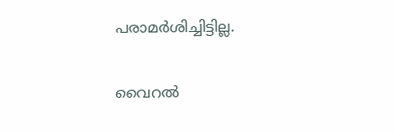പരാമർശിച്ചിട്ടില്ല.

വൈറൽ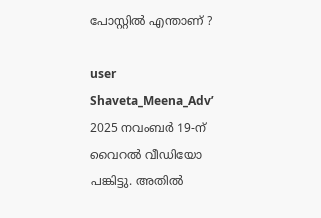പോസ്റ്റിൽ എന്താണ് ?

user Shaveta_Meena_Adv’ 2025 നവംബർ 19-ന് വൈറൽ വീഡിയോ പങ്കിട്ടു. അതിൽ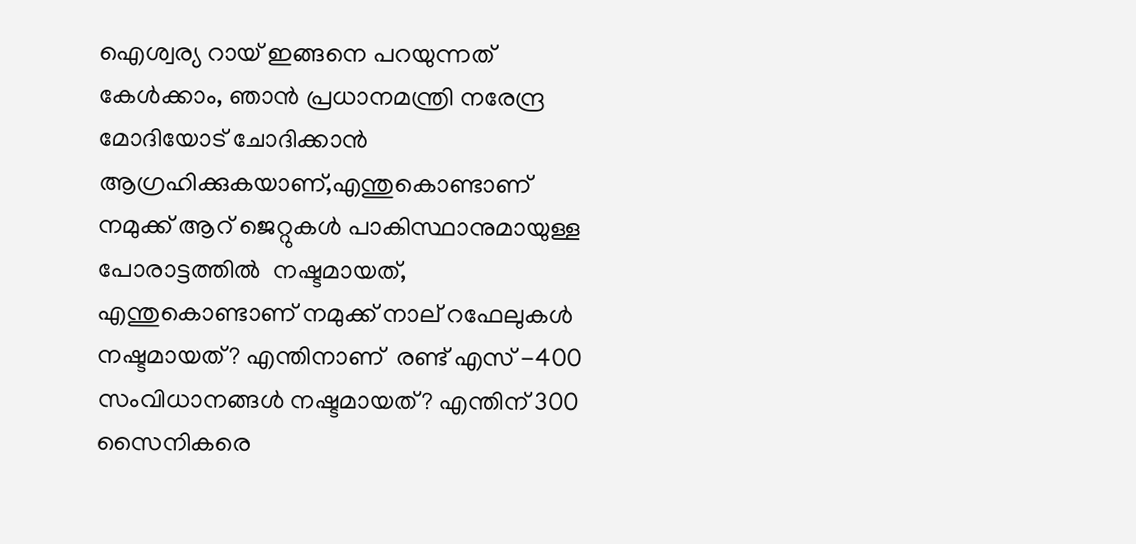ഐശ്വര്യ റായ് ഇങ്ങനെ പറയുന്നത് കേൾക്കാം, ഞാൻ പ്രധാനമന്ത്രി നരേന്ദ്ര മോദിയോട് ചോദിക്കാൻ ആഗ്രഹിക്കുകയാണ്,എന്തുകൊണ്ടാണ് നമുക്ക് ആറ് ജെറ്റുകൾ പാകിസ്ഥാനുമായുള്ള പോരാട്ടത്തിൽ  നഷ്ടമായത്, എന്തുകൊണ്ടാണ് നമുക്ക് നാല് റഫേലുകൾ  നഷ്ടമായത്? എന്തിനാണ്  രണ്ട് എസ് -400 സംവിധാനങ്ങൾ നഷ്ടമായത്? എന്തിന് 300 സൈനികരെ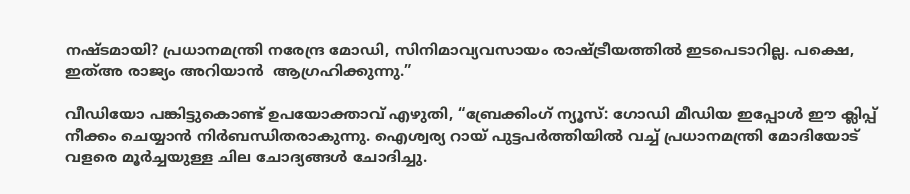നഷ്ടമായി? പ്രധാനമന്ത്രി നരേന്ദ്ര മോഡി, സിനിമാവ്യവസായം രാഷ്ട്രീയത്തിൽ ഇടപെടാറില്ല. പക്ഷെ, ഇത്അ രാജ്യം അറിയാൻ  ആഗ്രഹിക്കുന്നു.”

വീഡിയോ പങ്കിട്ടുകൊണ്ട് ഉപയോക്താവ് എഴുതി, “ബ്രേക്കിംഗ് ന്യൂസ്: ഗോഡി മീഡിയ ഇപ്പോൾ ഈ ക്ലിപ്പ് നീക്കം ചെയ്യാൻ നിർബന്ധിതരാകുന്നു. ഐശ്വര്യ റായ് പുട്ടപർത്തിയിൽ വച്ച് പ്രധാനമന്ത്രി മോദിയോട് വളരെ മൂർച്ചയുള്ള ചില ചോദ്യങ്ങൾ ചോദിച്ചു.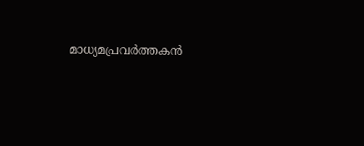മാധ്യമപ്രവർത്തകൻ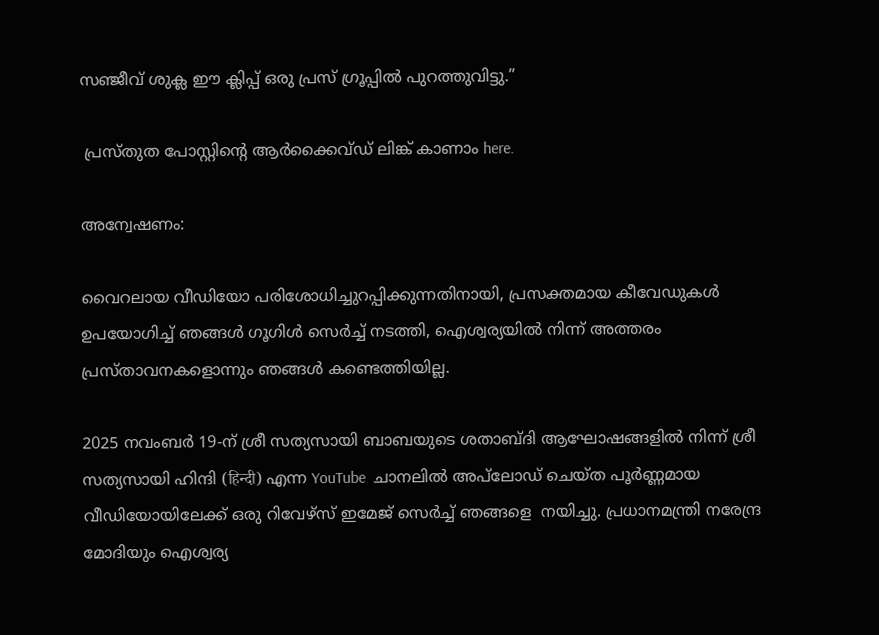സഞ്ജീവ് ശുക്ല ഈ ക്ലിപ്പ് ഒരു പ്രസ് ഗ്രൂപ്പിൽ പുറത്തുവിട്ടു.”

 പ്രസ്തുത പോസ്റ്റിന്റെ ആർക്കൈവ്ഡ് ലിങ്ക് കാണാം here.

അന്വേഷണം:

വൈറലായ വീഡിയോ പരിശോധിച്ചുറപ്പിക്കുന്നതിനായി, പ്രസക്തമായ കീവേഡുകൾ ഉപയോഗിച്ച് ഞങ്ങൾ ഗൂഗിൾ സെർച്ച് നടത്തി, ഐശ്വര്യയിൽ നിന്ന് അത്തരം പ്രസ്താവനകളൊന്നും ഞങ്ങൾ കണ്ടെത്തിയില്ല.

2025 നവംബർ 19-ന് ശ്രീ സത്യസായി ബാബയുടെ ശതാബ്ദി ആഘോഷങ്ങളിൽ നിന്ന് ശ്രീ സത്യസായി ഹിന്ദി (हिन्दी) എന്ന YouTube  ചാനലിൽ അപ്‌ലോഡ് ചെയ്‌ത പൂർണ്ണമായ വീഡിയോയിലേക്ക് ഒരു റിവേഴ്‌സ് ഇമേജ് സെർച്ച് ഞങ്ങളെ  നയിച്ചു. പ്രധാനമന്ത്രി നരേന്ദ്ര മോദിയും ഐശ്വര്യ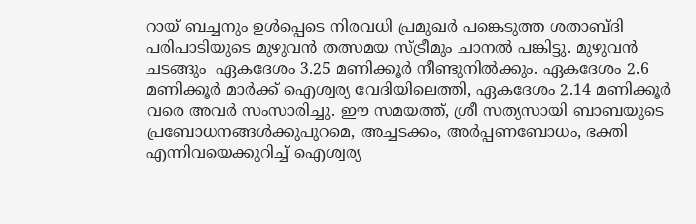റായ് ബച്ചനും ഉൾപ്പെടെ നിരവധി പ്രമുഖർ പങ്കെടുത്ത ശതാബ്ദി പരിപാടിയുടെ മുഴുവൻ തത്സമയ സ്ട്രീമും ചാനൽ പങ്കിട്ടു. മുഴുവൻ ചടങ്ങും  ഏകദേശം 3.25 മണിക്കൂർ നീണ്ടുനിൽക്കും. ഏകദേശം 2.6 മണിക്കൂർ മാർക്ക് ഐശ്വര്യ വേദിയിലെത്തി, ഏകദേശം 2.14 മണിക്കൂർ വരെ അവർ സംസാരിച്ചു. ഈ സമയത്ത്, ശ്രീ സത്യസായി ബാബയുടെ പ്രബോധനങ്ങൾക്കുപുറമെ, അച്ചടക്കം, അർപ്പണബോധം, ഭക്തി എന്നിവയെക്കുറിച്ച് ഐശ്വര്യ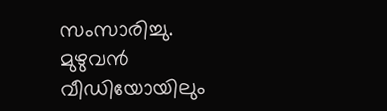സംസാരിച്ചു. മുഴുവൻ വീഡിയോയിലും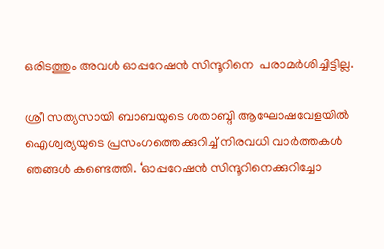ഒരിടത്തും അവൾ ഓപ്പറേഷൻ സിന്ദൂറിനെ  പരാമർശിച്ചിട്ടില്ല.

ശ്രീ സത്യസായി ബാബയുടെ ശതാബ്ദി ആഘോഷവേളയിൽ ഐശ്വര്യയുടെ പ്രസംഗത്തെക്കുറിച്ച് നിരവധി വാർത്തകൾ ഞങ്ങൾ കണ്ടെത്തി. ‘ഓപ്പറേഷൻ സിന്ദൂറിനെക്കുറിച്ചോ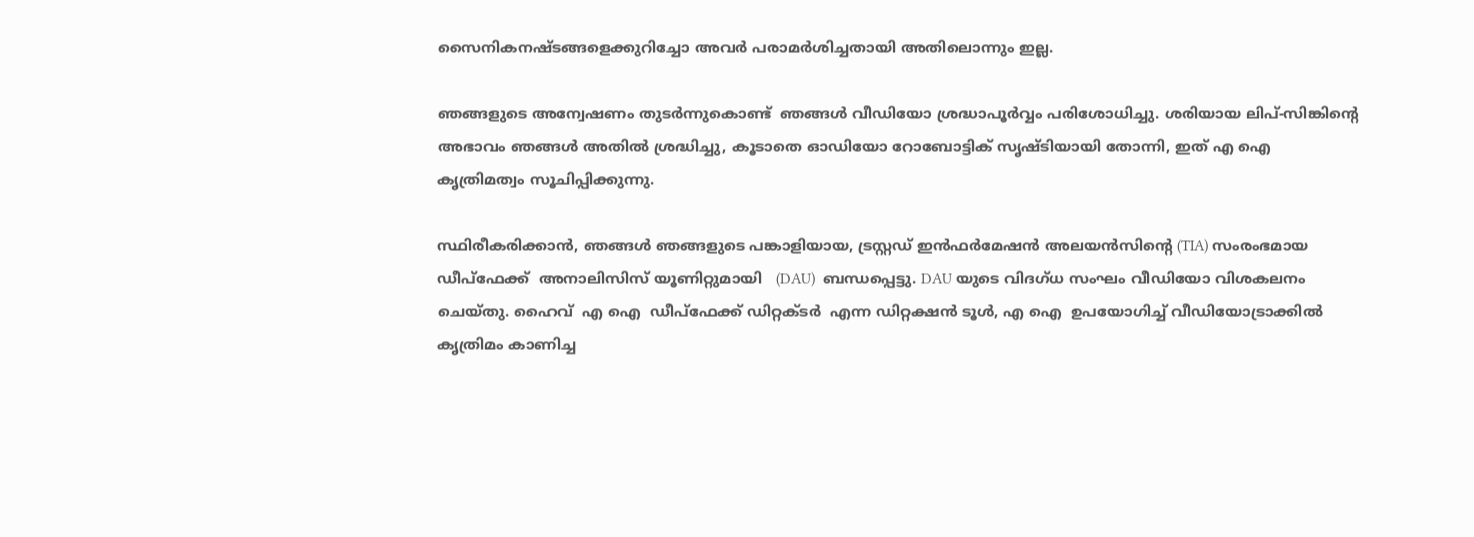സൈനികനഷ്ടങ്ങളെക്കുറിച്ചോ അവർ പരാമർശിച്ചതായി അതിലൊന്നും ഇല്ല.

ഞങ്ങളുടെ അന്വേഷണം തുടർന്നുകൊണ്ട്  ഞങ്ങൾ വീഡിയോ ശ്രദ്ധാപൂർവ്വം പരിശോധിച്ചു. ശരിയായ ലിപ്-സിങ്കിൻ്റെ അഭാവം ഞങ്ങൾ അതിൽ ശ്രദ്ധിച്ചു, കൂടാതെ ഓഡിയോ റോബോട്ടിക് സൃഷ്ടിയായി തോന്നി, ഇത് എ ഐ  കൃത്രിമത്വം സൂചിപ്പിക്കുന്നു.

സ്ഥിരീകരിക്കാൻ, ഞങ്ങൾ ഞങ്ങളുടെ പങ്കാളിയായ, ട്രസ്റ്റഡ് ഇൻഫർമേഷൻ അലയൻസിൻ്റെ (TIA) സംരംഭമായ ഡീപ്‌ഫേക്ക്  അനാലിസിസ് യൂണിറ്റുമായി   (DAU)  ബന്ധപ്പെട്ടു. DAU യുടെ വിദഗ്ധ സംഘം വീഡിയോ വിശകലനം ചെയ്തു. ഹൈവ്  എ ഐ  ഡീപ്‌ഫേക്ക് ഡിറ്റക്ടർ  എന്ന ഡിറ്റക്ഷൻ ടൂൾ, എ ഐ  ഉപയോഗിച്ച് വീഡിയോട്രാക്കിൽ കൃത്രിമം കാണിച്ച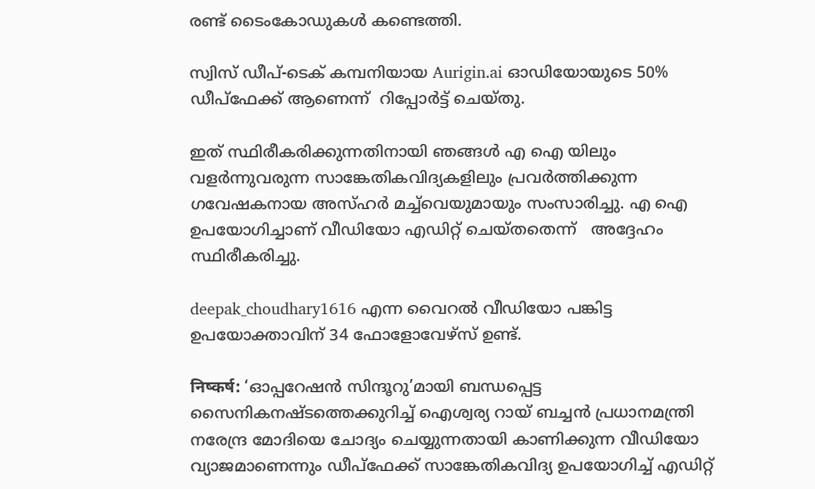രണ്ട് ടൈംകോഡുകൾ കണ്ടെത്തി.

സ്വിസ് ഡീപ്-ടെക് കമ്പനിയായ Aurigin.ai ഓഡിയോയുടെ 50% ഡീപ്ഫേക്ക് ആണെന്ന്  റിപ്പോർട്ട് ചെയ്തു.

ഇത് സ്ഥിരീകരിക്കുന്നതിനായി ഞങ്ങൾ എ ഐ യിലും വളർന്നുവരുന്ന സാങ്കേതികവിദ്യകളിലും പ്രവർത്തിക്കുന്ന ഗവേഷകനായ അസ്ഹർ മച്ച്‌വെയുമായും സംസാരിച്ചു. എ ഐ  ഉപയോഗിച്ചാണ് വീഡിയോ എഡിറ്റ് ചെയ്തതെന്ന്   അദ്ദേഹം സ്ഥിരീകരിച്ചു.

deepak_choudhary1616 എന്ന വൈറൽ വീഡിയോ പങ്കിട്ട  ഉപയോക്താവിന് 34 ഫോളോവേഴ്‌സ് ഉണ്ട്.

निष्कर्ष: ‘ഓപ്പറേഷൻ സിന്ദൂറു’മായി ബന്ധപ്പെട്ട സൈനികനഷ്ടത്തെക്കുറിച്ച് ഐശ്വര്യ റായ് ബച്ചൻ പ്രധാനമന്ത്രി നരേന്ദ്ര മോദിയെ ചോദ്യം ചെയ്യുന്നതായി കാണിക്കുന്ന വീഡിയോ വ്യാജമാണെന്നും ഡീപ്ഫേക്ക് സാങ്കേതികവിദ്യ ഉപയോഗിച്ച് എഡിറ്റ്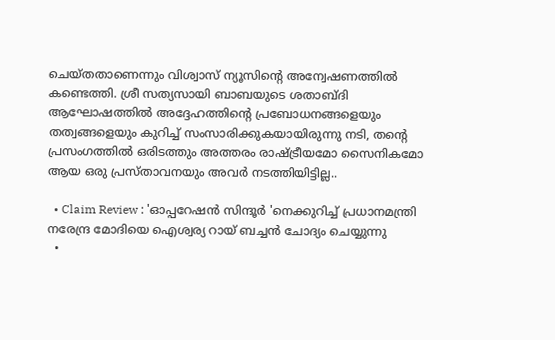ചെയ്തതാണെന്നും വിശ്വാസ് ന്യൂസിൻ്റെ അന്വേഷണത്തിൽ കണ്ടെത്തി. ശ്രീ സത്യസായി ബാബയുടെ ശതാബ്ദി ആഘോഷത്തിൽ അദ്ദേഹത്തിൻ്റെ പ്രബോധനങ്ങളെയും  തത്വങ്ങളെയും കുറിച്ച് സംസാരിക്കുകയായിരുന്നു നടി, തൻ്റെ പ്രസംഗത്തിൽ ഒരിടത്തും അത്തരം രാഷ്ട്രീയമോ സൈനികമോ ആയ ഒരു പ്രസ്താവനയും അവർ നടത്തിയിട്ടില്ല..

  • Claim Review : 'ഓപ്പറേഷൻ സിന്ദൂർ 'നെക്കുറിച്ച് പ്രധാനമന്ത്രി നരേന്ദ്ര മോദിയെ ഐശ്വര്യ റായ് ബച്ചൻ ചോദ്യം ചെയ്യുന്നു
  •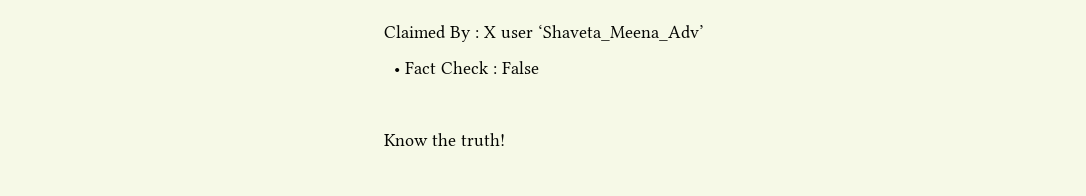Claimed By : X user ‘Shaveta_Meena_Adv’
  • Fact Check : False

Know the truth!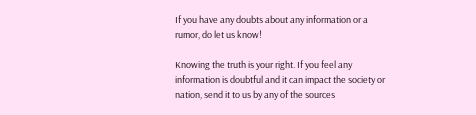If you have any doubts about any information or a rumor, do let us know!

Knowing the truth is your right. If you feel any information is doubtful and it can impact the society or nation, send it to us by any of the sources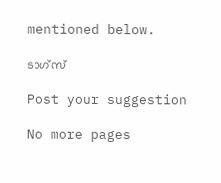mentioned below.

ടാഗ്സ്

Post your suggestion

No more pages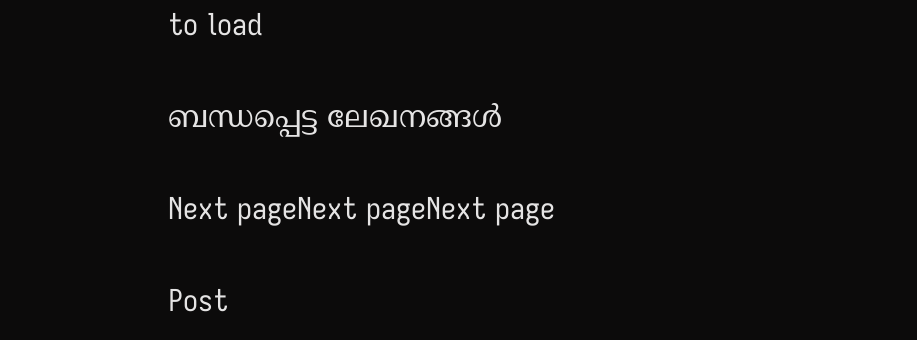to load

ബന്ധപ്പെട്ട ലേഖനങ്ങള്‍

Next pageNext pageNext page

Post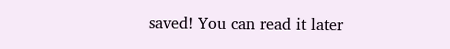saved! You can read it later